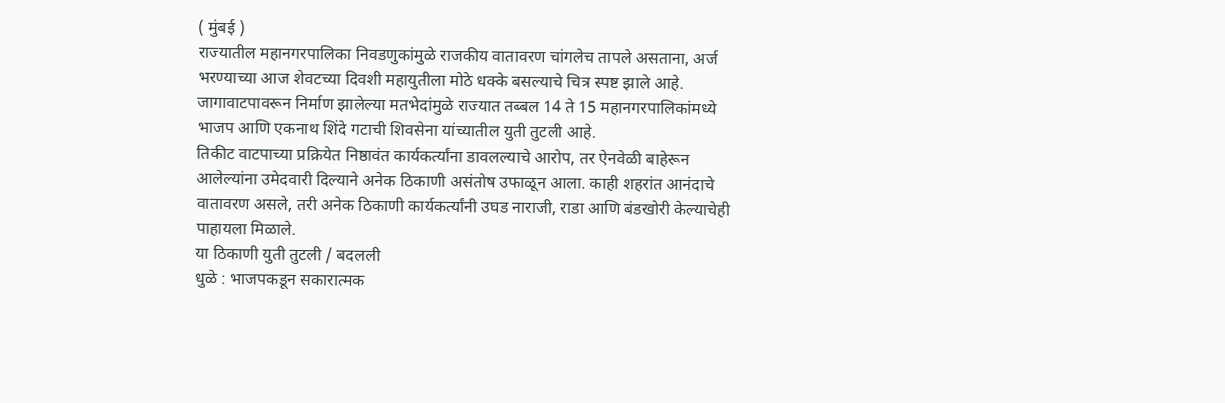( मुंबई )
राज्यातील महानगरपालिका निवडणुकांमुळे राजकीय वातावरण चांगलेच तापले असताना, अर्ज भरण्याच्या आज शेवटच्या दिवशी महायुतीला मोठे धक्के बसल्याचे चित्र स्पष्ट झाले आहे. जागावाटपावरून निर्माण झालेल्या मतभेदांमुळे राज्यात तब्बल 14 ते 15 महानगरपालिकांमध्ये भाजप आणि एकनाथ शिंदे गटाची शिवसेना यांच्यातील युती तुटली आहे.
तिकीट वाटपाच्या प्रक्रियेत निष्ठावंत कार्यकर्त्यांना डावलल्याचे आरोप, तर ऐनवेळी बाहेरून आलेल्यांना उमेदवारी दिल्याने अनेक ठिकाणी असंतोष उफाळून आला. काही शहरांत आनंदाचे वातावरण असले, तरी अनेक ठिकाणी कार्यकर्त्यांनी उघड नाराजी, राडा आणि बंडखोरी केल्याचेही पाहायला मिळाले.
या ठिकाणी युती तुटली / बदलली
धुळे : भाजपकडून सकारात्मक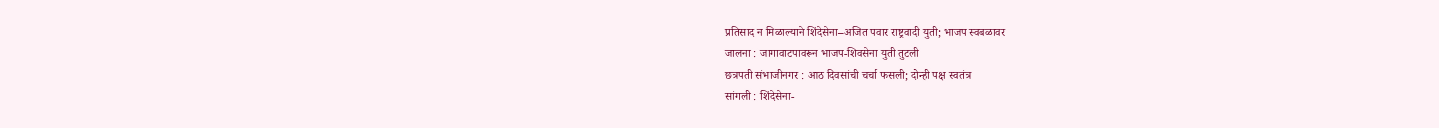प्रतिसाद न मिळाल्याने शिंदेसेना–अजित पवार राष्ट्रवादी युती; भाजप स्वबळावर
जालना : जागावाटपावरून भाजप-शिवसेना युती तुटली
छत्रपती संभाजीनगर : आठ दिवसांची चर्चा फसली; दोन्ही पक्ष स्वतंत्र
सांगली : शिंदेसेना-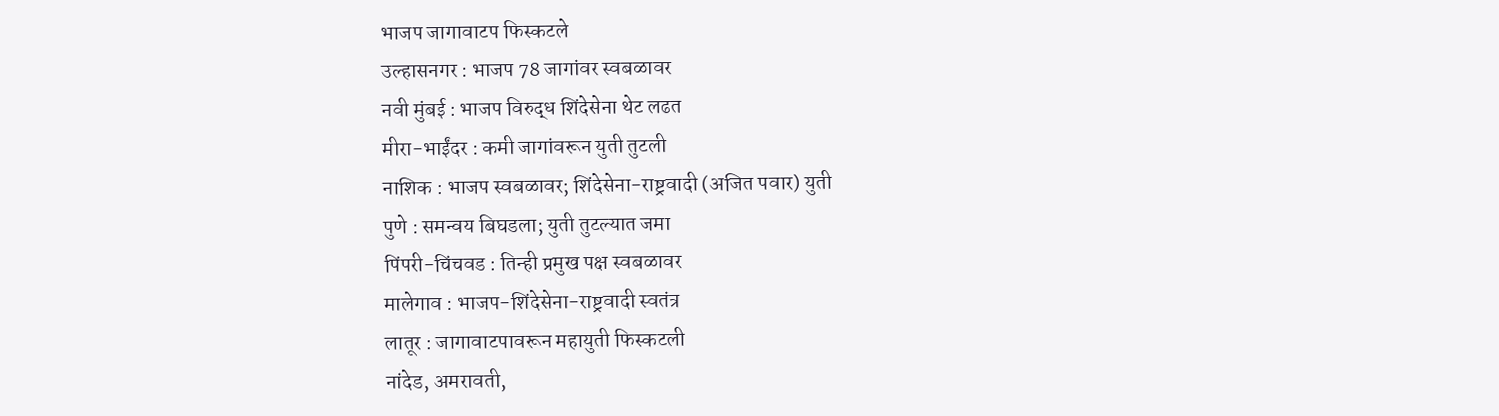भाजप जागावाटप फिस्कटले
उल्हासनगर : भाजप 78 जागांवर स्वबळावर
नवी मुंबई : भाजप विरुद्ध शिंदेसेना थेट लढत
मीरा-भाईंदर : कमी जागांवरून युती तुटली
नाशिक : भाजप स्वबळावर; शिंदेसेना-राष्ट्रवादी (अजित पवार) युती
पुणे : समन्वय बिघडला; युती तुटल्यात जमा
पिंपरी-चिंचवड : तिन्ही प्रमुख पक्ष स्वबळावर
मालेगाव : भाजप-शिंदेसेना-राष्ट्रवादी स्वतंत्र
लातूर : जागावाटपावरून महायुती फिस्कटली
नांदेड, अमरावती,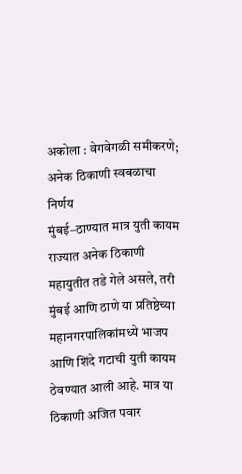अकोला : वेगवेगळी समीकरणे; अनेक ठिकाणी स्वबळाचा निर्णय
मुंबई–ठाण्यात मात्र युती कायम
राज्यात अनेक ठिकाणी महायुतीत तडे गेले असले, तरी मुंबई आणि ठाणे या प्रतिष्ठेच्या महानगरपालिकांमध्ये भाजप आणि शिंदे गटाची युती कायम ठेवण्यात आली आहे. मात्र या ठिकाणी अजित पवार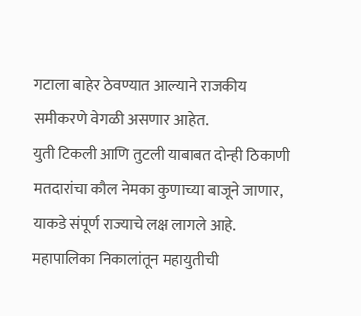गटाला बाहेर ठेवण्यात आल्याने राजकीय समीकरणे वेगळी असणार आहेत.
युती टिकली आणि तुटली याबाबत दोन्ही ठिकाणी मतदारांचा कौल नेमका कुणाच्या बाजूने जाणार, याकडे संपूर्ण राज्याचे लक्ष लागले आहे. महापालिका निकालांतून महायुतीची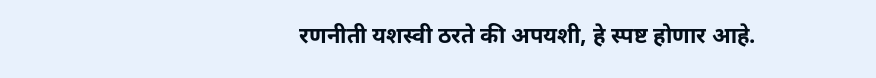रणनीती यशस्वी ठरते की अपयशी, हे स्पष्ट होणार आहे.